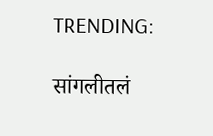TRENDING:

सांगलीतलं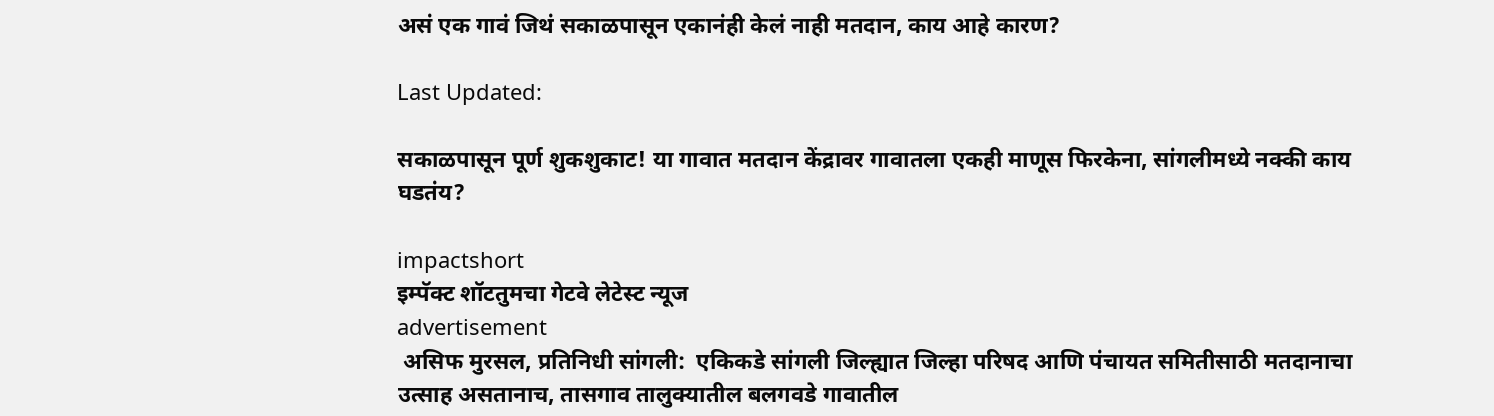असं एक गावं जिथं सकाळपासून एकानंही केलं नाही मतदान, काय आहे कारण?

Last Updated:

सकाळपासून पूर्ण शुकशुकाट! या गावात मतदान केंद्रावर गावातला एकही माणूस फिरकेना, सांगलीमध्ये नक्की काय घडतंय?

impactshort
इम्पॅक्ट शॉटतुमचा गेटवे लेटेस्ट न्यूज
advertisement
 असिफ मुरसल, प्रतिनिधी सांगली:  एकिकडे सांगली जिल्ह्यात जिल्हा परिषद आणि पंचायत समितीसाठी मतदानाचा उत्साह असतानाच, तासगाव तालुक्यातील बलगवडे गावातील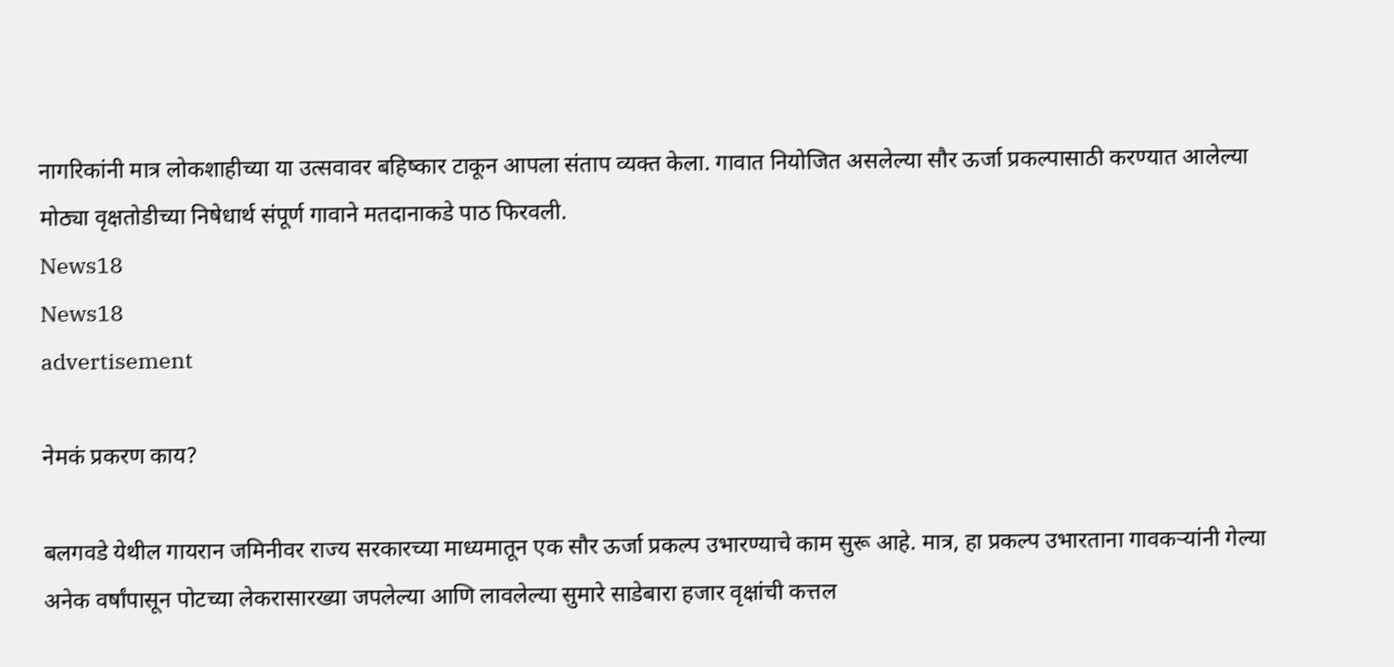नागरिकांनी मात्र लोकशाहीच्या या उत्सवावर बहिष्कार टाकून आपला संताप व्यक्त केला. गावात नियोजित असलेल्या सौर ऊर्जा प्रकल्पासाठी करण्यात आलेल्या मोठ्या वृक्षतोडीच्या निषेधार्थ संपूर्ण गावाने मतदानाकडे पाठ फिरवली.
News18
News18
advertisement

नेमकं प्रकरण काय?

बलगवडे येथील गायरान जमिनीवर राज्य सरकारच्या माध्यमातून एक सौर ऊर्जा प्रकल्प उभारण्याचे काम सुरू आहे. मात्र, हा प्रकल्प उभारताना गावकऱ्यांनी गेल्या अनेक वर्षांपासून पोटच्या लेकरासारख्या जपलेल्या आणि लावलेल्या सुमारे साडेबारा हजार वृक्षांची कत्तल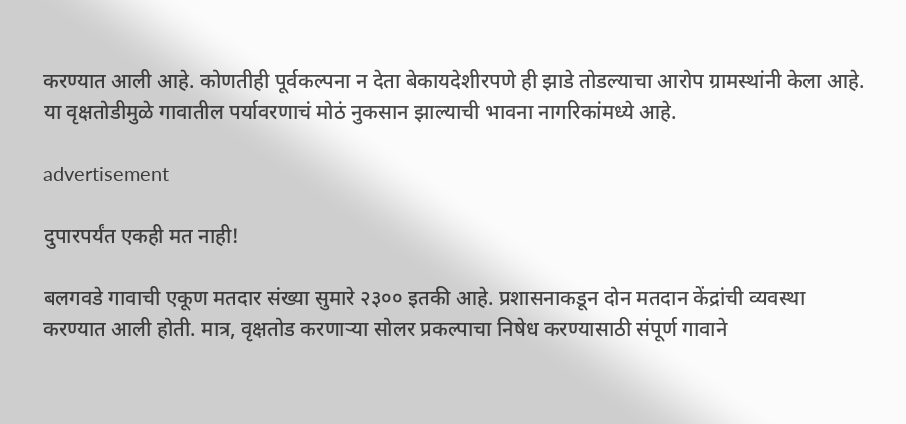करण्यात आली आहे. कोणतीही पूर्वकल्पना न देता बेकायदेशीरपणे ही झाडे तोडल्याचा आरोप ग्रामस्थांनी केला आहे. या वृक्षतोडीमुळे गावातील पर्यावरणाचं मोठं नुकसान झाल्याची भावना नागरिकांमध्ये आहे.

advertisement

दुपारपर्यंत एकही मत नाही!

बलगवडे गावाची एकूण मतदार संख्या सुमारे २३०० इतकी आहे. प्रशासनाकडून दोन मतदान केंद्रांची व्यवस्था करण्यात आली होती. मात्र, वृक्षतोड करणाऱ्या सोलर प्रकल्पाचा निषेध करण्यासाठी संपूर्ण गावाने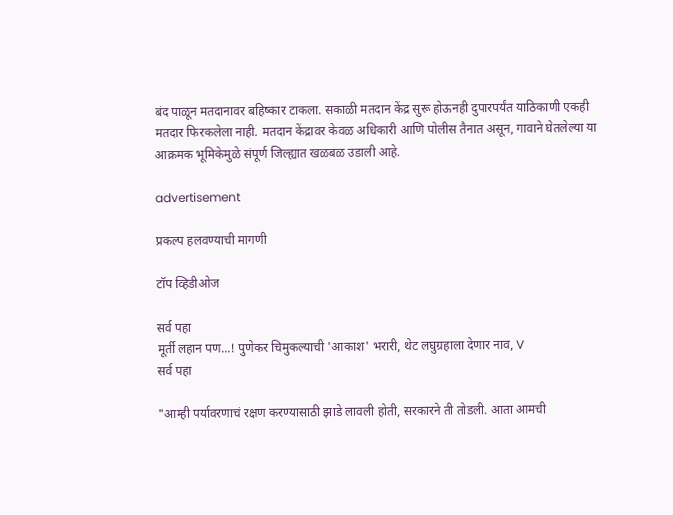बंद पाळून मतदानावर बहिष्कार टाकला. सकाळी मतदान केंद्र सुरू होऊनही दुपारपर्यंत याठिकाणी एकही मतदार फिरकलेला नाही. मतदान केंद्रावर केवळ अधिकारी आणि पोलीस तैनात असून, गावाने घेतलेल्या या आक्रमक भूमिकेमुळे संपूर्ण जिल्ह्यात खळबळ उडाली आहे.

advertisement

प्रकल्प हलवण्याची मागणी

टॉप व्हिडीओज

सर्व पहा
मूर्ती लहान पण...! पुणेकर चिमुकल्याची 'आकाश' भरारी, थेट लघुग्रहाला देणार नाव, V
सर्व पहा

"आम्ही पर्यावरणाचं रक्षण करण्यासाठी झाडे लावली होती, सरकारने ती तोडली. आता आमची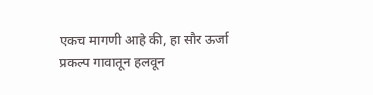एकच मागणी आहे की, हा सौर ऊर्जा प्रकल्प गावातून हलवून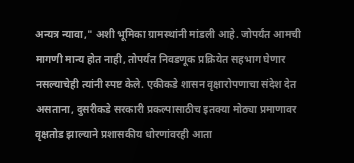अन्यत्र न्यावा," अशी भूमिका ग्रामस्थांनी मांडली आहे. जोपर्यंत आमची मागणी मान्य होत नाही, तोपर्यंत निवडणूक प्रक्रियेत सहभाग घेणार नसल्याचेही त्यांनी स्पष्ट केले. एकीकडे शासन वृक्षारोपणाचा संदेश देत असताना, दुसरीकडे सरकारी प्रकल्पासाठीच इतक्या मोठ्या प्रमाणावर वृक्षतोड झाल्याने प्रशासकीय धोरणांवरही आता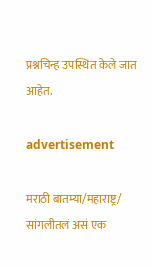प्रश्नचिन्ह उपस्थित केले जात आहेत.

advertisement

मराठी बातम्या/महाराष्ट्र/
सांगलीतलं असं एक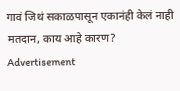गावं जिथं सकाळपासून एकानंही केलं नाही मतदान, काय आहे कारण?
Advertisement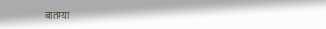बातम्या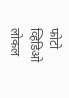फोटो
व्हिडिओ
लोकल